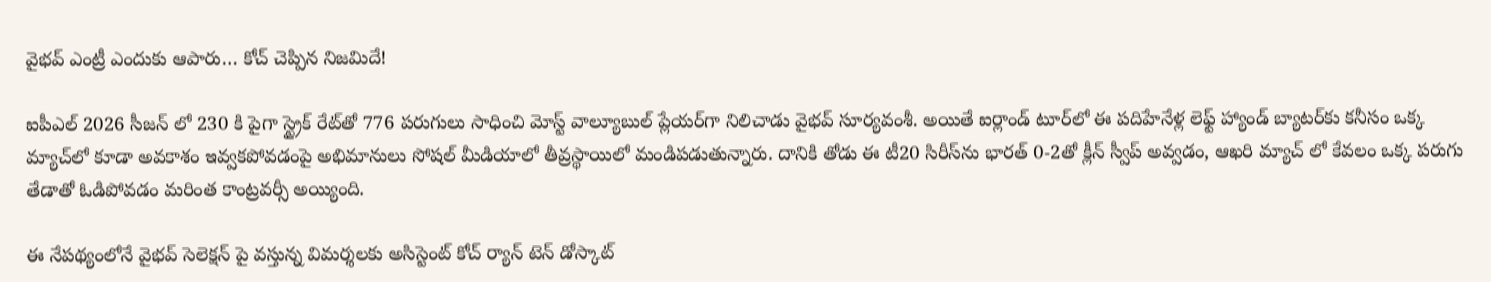వైభవ్ ఎంట్రీ ఎందుకు ఆపారు… కోచ్ చెప్పిన నిజమిదే!

ఐపీఎల్ 2026 సీజన్ లో 230 కి పైగా స్ట్రైక్ రేట్‌తో 776 పరుగులు సాధించి మోస్ట్ వాల్యూబుల్ ప్లేయర్‌గా నిలిచాడు వైభవ్ సూర్యవంశీ. అయితే ఐర్లాండ్ టూర్‌లో ఈ పదిహేనేళ్ల లెఫ్ట్ హ్యాండ్ బ్యాటర్‌కు కనీసం ఒక్క మ్యాచ్‌లో కూడా అవకాశం ఇవ్వకపోవడంపై అభిమానులు సోషల్ మీడియాలో తీవ్రస్థాయిలో మండిపడుతున్నారు. దానికి తోడు ఈ టీ20 సిరీస్‌ను భారత్ 0-2తో క్లీన్ స్వీప్ అవ్వడం, ఆఖరి మ్యాచ్ లో కేవలం ఒక్క పరుగు తేడాతో ఓడిపోవడం మరింత కాంట్రవర్సీ అయ్యింది.

ఈ నేపథ్యంలోనే వైభవ్ సెలెక్షన్ పై వస్తున్న విమర్శలకు అసిస్టెంట్ కోచ్ ర్యాన్ టెన్ డోస్కాట్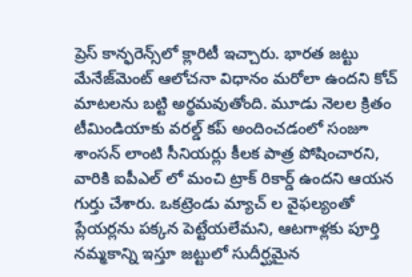ప్రెస్ కాన్ఫరెన్స్‌లో క్లారిటీ ఇచ్చారు. భారత జట్టు మేనేజ్‌మెంట్ ఆలోచనా విధానం మరోలా ఉందని కోచ్ మాటలను బట్టి అర్థమవుతోంది. మూడు నెలల క్రితం టీమిండియాకు వరల్డ్ కప్ అందించడంలో సంజూ శాంసన్ లాంటి సీనియర్లు కీలక పాత్ర పోషించారని, వారికి ఐపీఎల్ లో మంచి ట్రాక్ రికార్డ్ ఉందని ఆయన గుర్తు చేశారు. ఒకట్రెండు మ్యాచ్ ల వైఫల్యంతో ప్లేయర్లను పక్కన పెట్టేయలేమని, ఆటగాళ్లకు పూర్తి నమ్మకాన్ని ఇస్తూ జట్టులో సుదీర్ఘమైన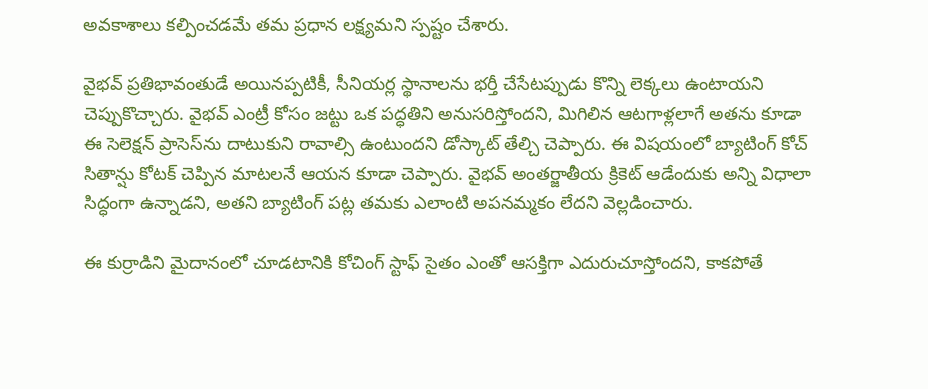అవకాశాలు కల్పించడమే తమ ప్రధాన లక్ష్యమని స్పష్టం చేశారు.

వైభవ్ ప్రతిభావంతుడే అయినప్పటికీ, సీనియర్ల స్థానాలను భర్తీ చేసేటప్పుడు కొన్ని లెక్కలు ఉంటాయని చెప్పుకొచ్చారు. వైభవ్ ఎంట్రీ కోసం జట్టు ఒక పద్ధతిని అనుసరిస్తోందని, మిగిలిన ఆటగాళ్లలాగే అతను కూడా ఈ సెలెక్షన్ ప్రాసెస్‌ను దాటుకుని రావాల్సి ఉంటుందని డోస్కాట్ తేల్చి చెప్పారు. ఈ విషయంలో బ్యాటింగ్ కోచ్ సితాన్షు కోటక్ చెప్పిన మాటలనే ఆయన కూడా చెప్పారు. వైభవ్ అంతర్జాతీయ క్రికెట్ ఆడేందుకు అన్ని విధాలా సిద్ధంగా ఉన్నాడని, అతని బ్యాటింగ్ పట్ల తమకు ఎలాంటి అపనమ్మకం లేదని వెల్లడించారు.

ఈ కుర్రాడిని మైదానంలో చూడటానికి కోచింగ్ స్టాఫ్ సైతం ఎంతో ఆసక్తిగా ఎదురుచూస్తోందని, కాకపోతే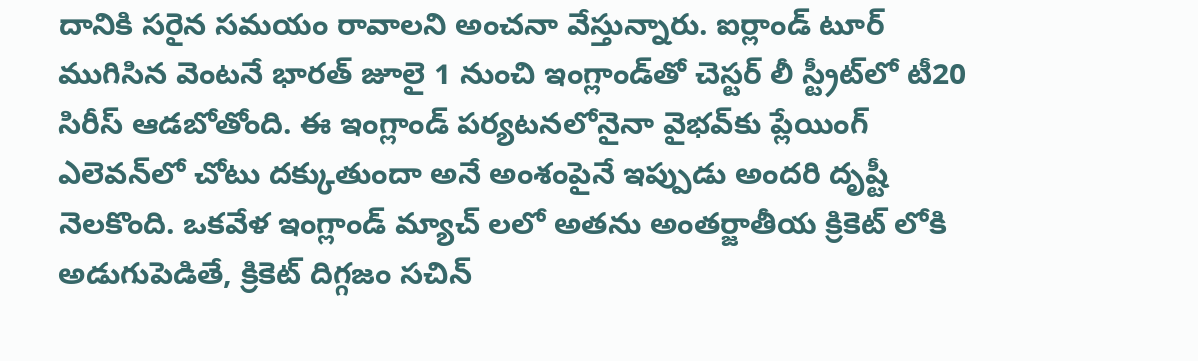దానికి సరైన సమయం రావాలని అంచనా వేస్తున్నారు. ఐర్లాండ్ టూర్ ముగిసిన వెంటనే భారత్ జూలై 1 నుంచి ఇంగ్లాండ్‌తో చెస్టర్ లీ స్ట్రీట్‌లో టీ20 సిరీస్ ఆడబోతోంది. ఈ ఇంగ్లాండ్ పర్యటనలోనైనా వైభవ్‌కు ప్లేయింగ్ ఎలెవన్‌లో చోటు దక్కుతుందా అనే అంశంపైనే ఇప్పుడు అందరి దృష్టీ నెలకొంది. ఒకవేళ ఇంగ్లాండ్ మ్యాచ్ లలో అతను అంతర్జాతీయ క్రికెట్ లోకి అడుగుపెడితే, క్రికెట్ దిగ్గజం సచిన్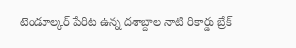టెండూల్కర్ పేరిట ఉన్న దశాబ్దాల నాటి రికార్డు బ్రేక్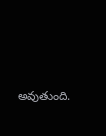అవుతుంది.